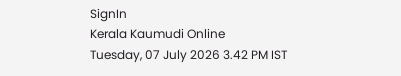SignIn
Kerala Kaumudi Online
Tuesday, 07 July 2026 3.42 PM IST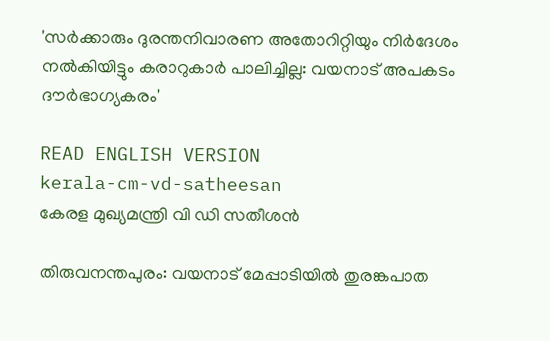'സർക്കാരും ദുരന്തനിവാരണ അതോറിറ്റിയും നിർദേശം നൽകിയിട്ടും കരാറുകാർ പാലിച്ചില്ല: വയനാട് അപകടം ദൗർഭാഗ്യകരം'

READ ENGLISH VERSION
kerala-cm-vd-satheesan
കേരള മുഖ്യമന്ത്രി വി ഡി സതീശൻ

തിരുവനന്തപുരം: വയനാട് മേപ്പാടിയിൽ തുരങ്കപാത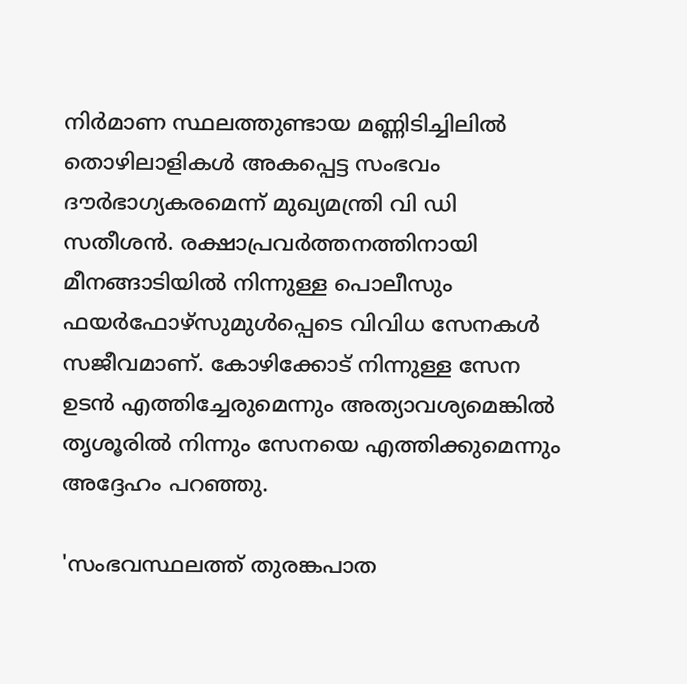നിർമാണ സ്ഥലത്തുണ്ടായ മണ്ണിടിച്ചിലിൽ തൊഴിലാളികൾ അകപ്പെട്ട സംഭവം ദൗർഭാഗ്യകരമെന്ന് മുഖ്യമന്ത്രി വി ഡി സതീശൻ. രക്ഷാപ്രവർത്തനത്തിനായി മീനങ്ങാടിയിൽ നിന്നുള്ള പൊലീസും ഫയർഫോഴ്സുമുൾപ്പെടെ വിവിധ സേനകൾ സജീവമാണ്. കോഴിക്കോട് നിന്നുള്ള സേന ഉടൻ എത്തിച്ചേരുമെന്നും അത്യാവശ്യമെങ്കിൽ തൃശൂരിൽ നിന്നും സേനയെ എത്തിക്കുമെന്നും അദ്ദേഹം പറഞ്ഞു.

'സംഭവസ്ഥലത്ത് തുരങ്കപാത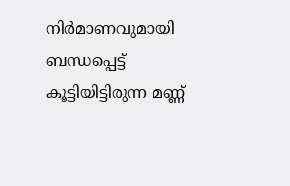നിർമാണവുമായി ബന്ധപ്പെട്ട് കൂട്ടിയിട്ടിരുന്ന മണ്ണ്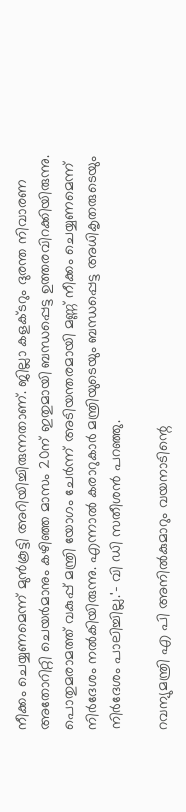നീക്കം ചെയ്യണമെന്ന് മുൻകൂട്ടി അറിയിച്ചിരുന്നതാണ്. ജില്ലാ കളക്ടറും ദുരന്ത നിവാരണ അതോറിറ്റി ചെയർമാനും കഴിഞ്ഞ മാസം 20ന് ഇതുമായി ബന്ധപ്പെട്ട ഉത്തരവിറക്കിയിരുന്നു. പൊതുമരാമത്ത് വകുപ്പ് മന്ത്രി യോഗം ചേർന്ന് അടിയന്തരമായി മണ്ണ് നീക്കം ചെയ്യണമെന്ന് നിർദേശം നൽകിയിരുന്നു. എന്നാൽ കരാറുകാർ മന്ത്രിയുടെയും ബന്ധപ്പെട്ട അധികൃത‌രുടെയും നിർദേശം പാലിച്ചില്ല.'- വി ഡി സതീശൻ പറഞ്ഞു.

റവന്യുമന്ത്രി എ പി അനിൽകുമാറും വയനാടിന്റെ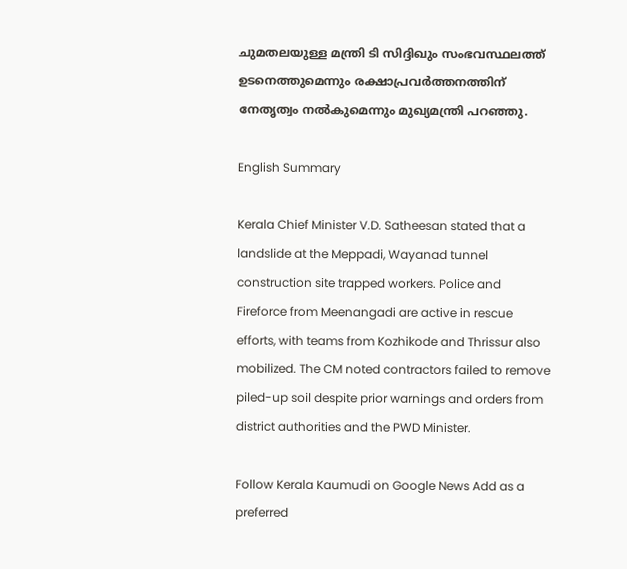ചുമതലയുള്ള മന്ത്രി ടി സിദ്ദിഖും സംഭവസ്ഥലത്ത് ഉടനെത്തുമെന്നും രക്ഷാപ്രവർത്തനത്തിന് നേതൃത്വം നൽകുമെന്നും മുഖ്യമന്ത്രി പറഞ്ഞു.

English Summary

Kerala Chief Minister V.D. Satheesan stated that a landslide at the Meppadi, Wayanad tunnel construction site trapped workers. Police and Fireforce from Meenangadi are active in rescue efforts, with teams from Kozhikode and Thrissur also mobilized. The CM noted contractors failed to remove piled-up soil despite prior warnings and orders from district authorities and the PWD Minister.

Follow Kerala Kaumudi on Google News Add as a preferred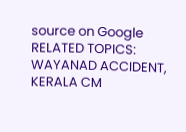source on Google
RELATED TOPICS: WAYANAD ACCIDENT, KERALA CM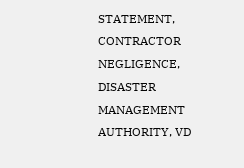STATEMENT, CONTRACTOR NEGLIGENCE, DISASTER MANAGEMENT AUTHORITY, VD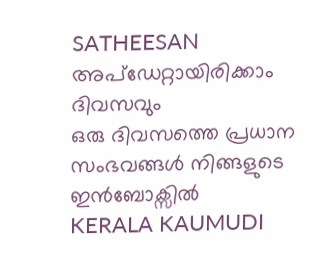SATHEESAN
അപ്ഡേറ്റായിരിക്കാം ദിവസവും
ഒരു ദിവസത്തെ പ്രധാന സംഭവങ്ങൾ നിങ്ങളുടെ ഇൻബോക്സിൽ
KERALA KAUMUDI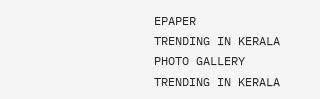EPAPER
TRENDING IN KERALA
PHOTO GALLERY
TRENDING IN KERALA